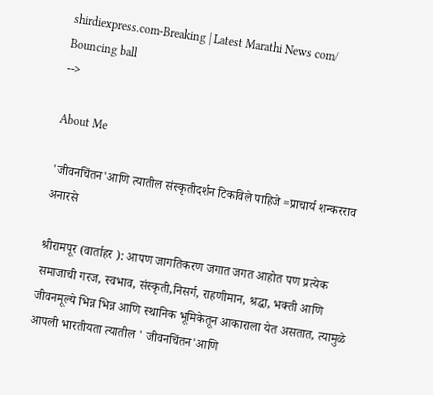shirdiexpress.com-Breaking | Latest Marathi News com/
Bouncing ball
-->

About Me

'जीवनचिंतन'आणि त्यातील संस्कृतीदर्शन टिकविले पाहिजे =प्राचार्य शन्करराव अनारसे

श्रीरामपूर (वार्ताहर ): आपण जागतिकरण जगात जगत आहोत पण प्रत्येक समाजाची गरज, स्वभाव, संस्कृती,निसर्ग, राहणीमान, श्रद्धा, भक्ती आणि जीवनमूल्ये भिन्न भिन्न आणि स्थानिक भूमिकेतून आकाराला येत असतात, त्यामुळे आपली भारतीयता त्यातील ' जीवनचिंतन'आणि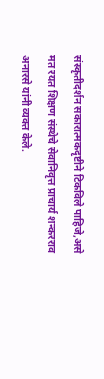संस्कृतीदर्शन सकारात्मकदृष्टीने टिकविले पाहिजे,असे मत रयत शिक्षण संस्थेचे सेवानिवृत्त प्राचार्य शन्करराव अनारसे यांनी व्यक्त केले.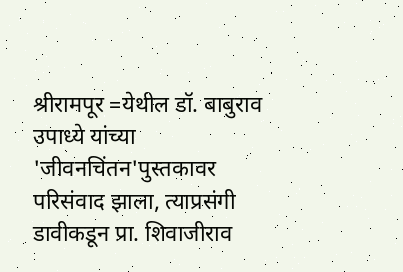श्रीरामपूर =येथील डॉ. बाबुराव उपाध्ये यांच्या 'जीवनचिंतन'पुस्तकावर परिसंवाद झाला, त्याप्रसंगी डावीकडून प्रा. शिवाजीराव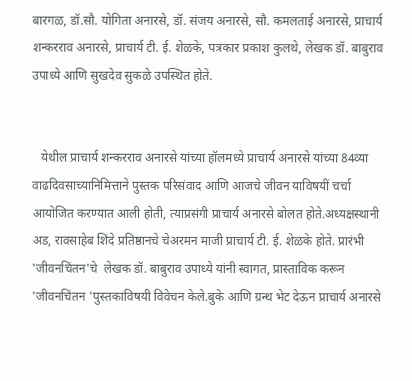बारगळ, डॉ.सौ. योगिता अनारसे, डॉ. संजय अनारसे, सौ. कमलताई अनारसे, प्राचार्य शन्करराव अनारसे, प्राचार्य टी. ई. शेळके, पत्रकार प्रकाश कुलथे, लेखक डॉ. बाबुराव उपाध्ये आणि सुखदेव सुकळे उपस्थित होते.


   येथील प्राचार्य शन्करराव अनारसे यांच्या हॉलमध्ये प्राचार्य अनारसे यांच्या 84व्या वाढदिवसाच्यानिमित्ताने पुस्तक परिसंवाद आणि आजचे जीवन याविषयीं चर्चा आयोजित करण्यात आली होती, त्याप्रसंगी प्राचार्य अनारसे बोलत होते.अध्यक्षस्थानी अड, रावसाहेब शिंदे प्रतिष्ठानचे चेअरमन माजी प्राचार्य टी. ई. शेळके होते. प्रारंभी 'जीवनचिंतन'चे  लेखक डॉ. बाबुराव उपाध्ये यांनी स्वागत, प्रास्ताविक करून 'जीवनचिंतन 'पुस्तकाविषयी विवेचन केले.बुके आणि ग्रन्थ भेट देऊन प्राचार्य अनारसे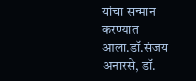यांचा सन्मान करण्यात आला.डॉ.संजय अनारसे, डॉ.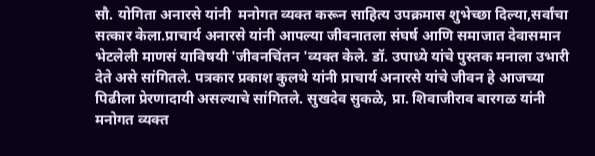सौ. योगिता अनारसे यांनी  मनोगत व्यक्त करून साहित्य उपक्रमास शुभेच्छा दिल्या,सर्वांचा सत्कार केला.प्राचार्य अनारसे यांनी आपल्या जीवनातला संघर्ष आणि समाजात देवासमान भेटलेली माणसं याविषयी 'जीवनचिंतन 'व्यक्त केले. डॉ. उपाध्ये यांचे पुस्तक मनाला उभारी देते असे सांगितले. पत्रकार प्रकाश कुलथे यांनी प्राचार्य अनारसे यांचे जीवन हे आजच्या पिढीला प्रेरणादायी असल्याचे सांगितले. सुखदेव सुकळे, प्रा. शिवाजीराव बारगळ यांनी मनोगत व्यक्त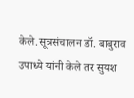केले.सूत्रसंचालन डॉ. बाबुराव उपाध्ये यांनी केले तर सुयश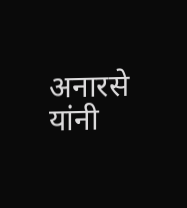अनारसे यांनी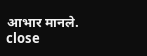आभार मानले.
close